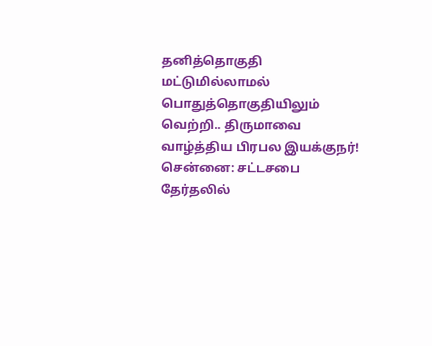தனித்தொகுதி மட்டுமில்லாமல் பொதுத்தொகுதியிலும் வெற்றி.. திருமாவை வாழ்த்திய பிரபல இயக்குநர்!
சென்னை: சட்டசபை தேர்தலில்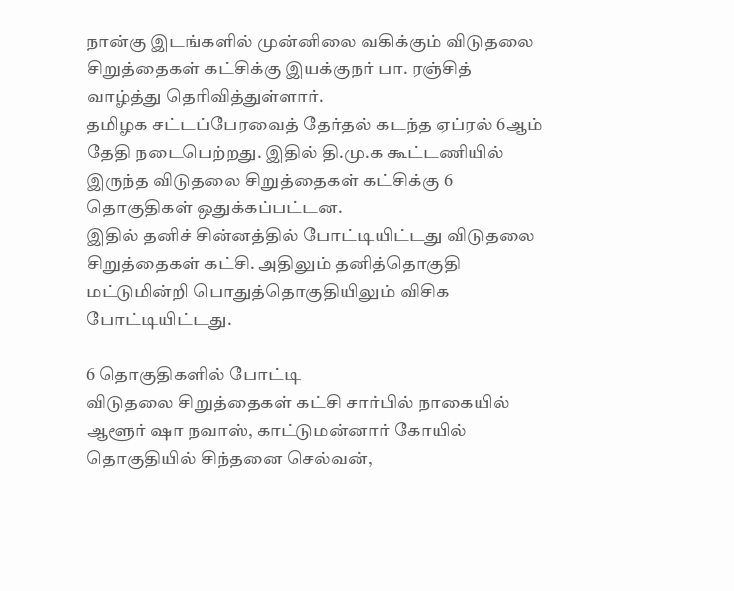நான்கு இடங்களில் முன்னிலை வகிக்கும் விடுதலை சிறுத்தைகள் கட்சிக்கு இயக்குநர் பா. ரஞ்சித் வாழ்த்து தெரிவித்துள்ளார்.
தமிழக சட்டப்பேரவைத் தேர்தல் கடந்த ஏப்ரல் 6ஆம் தேதி நடைபெற்றது. இதில் தி.மு.க கூட்டணியில் இருந்த விடுதலை சிறுத்தைகள் கட்சிக்கு 6 தொகுதிகள் ஒதுக்கப்பட்டன.
இதில் தனிச் சின்னத்தில் போட்டியிட்டது விடுதலை சிறுத்தைகள் கட்சி. அதிலும் தனித்தொகுதி மட்டுமின்றி பொதுத்தொகுதியிலும் விசிக போட்டியிட்டது.

6 தொகுதிகளில் போட்டி
விடுதலை சிறுத்தைகள் கட்சி சார்பில் நாகையில் ஆளூர் ஷா நவாஸ், காட்டுமன்னார் கோயில் தொகுதியில் சிந்தனை செல்வன்,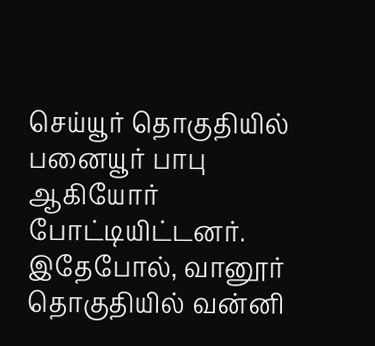செய்யூர் தொகுதியில் பனையூர் பாபு ஆகியோர் போட்டியிட்டனர். இதேபோல், வானூர் தொகுதியில் வன்னி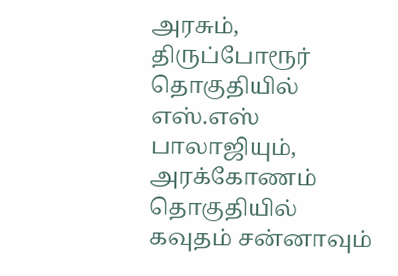அரசும், திருப்போரூர் தொகுதியில் எஸ்.எஸ் பாலாஜியும், அரக்கோணம் தொகுதியில் கவுதம் சன்னாவும்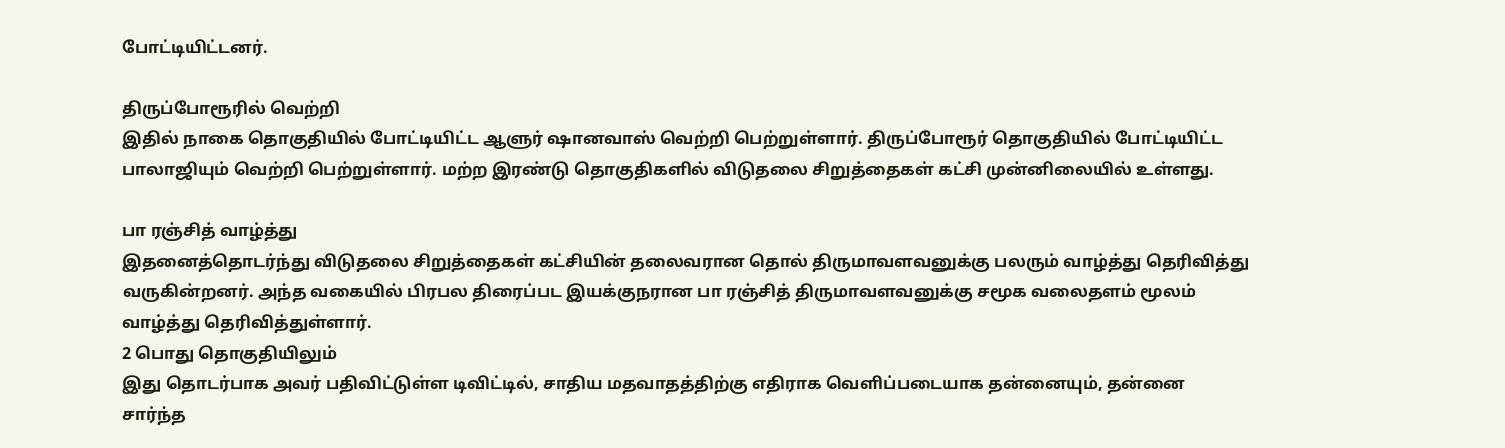போட்டியிட்டனர்.

திருப்போரூரில் வெற்றி
இதில் நாகை தொகுதியில் போட்டியிட்ட ஆளுர் ஷானவாஸ் வெற்றி பெற்றுள்ளார். திருப்போரூர் தொகுதியில் போட்டியிட்ட பாலாஜியும் வெற்றி பெற்றுள்ளார். மற்ற இரண்டு தொகுதிகளில் விடுதலை சிறுத்தைகள் கட்சி முன்னிலையில் உள்ளது.

பா ரஞ்சித் வாழ்த்து
இதனைத்தொடர்ந்து விடுதலை சிறுத்தைகள் கட்சியின் தலைவரான தொல் திருமாவளவனுக்கு பலரும் வாழ்த்து தெரிவித்து வருகின்றனர். அந்த வகையில் பிரபல திரைப்பட இயக்குநரான பா ரஞ்சித் திருமாவளவனுக்கு சமூக வலைதளம் மூலம் வாழ்த்து தெரிவித்துள்ளார்.
2 பொது தொகுதியிலும்
இது தொடர்பாக அவர் பதிவிட்டுள்ள டிவிட்டில், சாதிய மதவாதத்திற்கு எதிராக வெளிப்படையாக தன்னையும், தன்னை சார்ந்த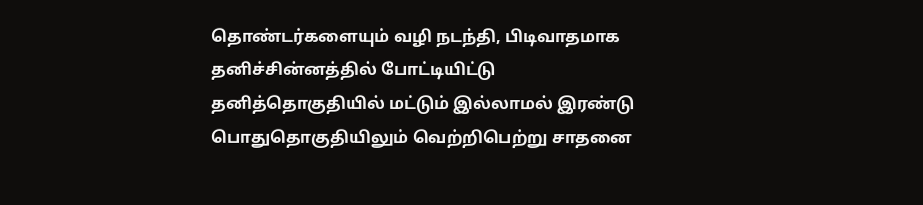தொண்டர்களையும் வழி நடந்தி, பிடிவாதமாக தனிச்சின்னத்தில் போட்டியிட்டு தனித்தொகுதியில் மட்டும் இல்லாமல் இரண்டு பொதுதொகுதியிலும் வெற்றிபெற்று சாதனை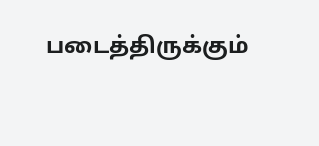படைத்திருக்கும்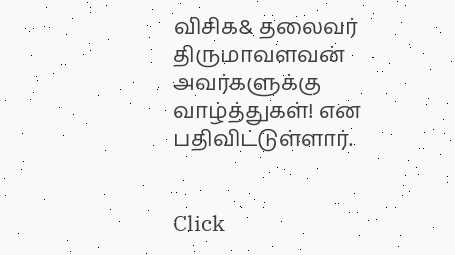விசிக& தலைவர் திருமாவளவன் அவர்களுக்கு வாழ்த்துகள்! என பதிவிட்டுள்ளார்.


Click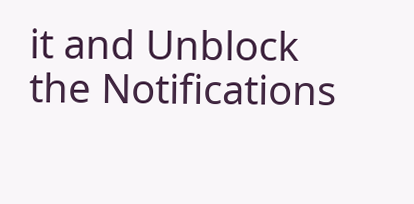it and Unblock the Notifications